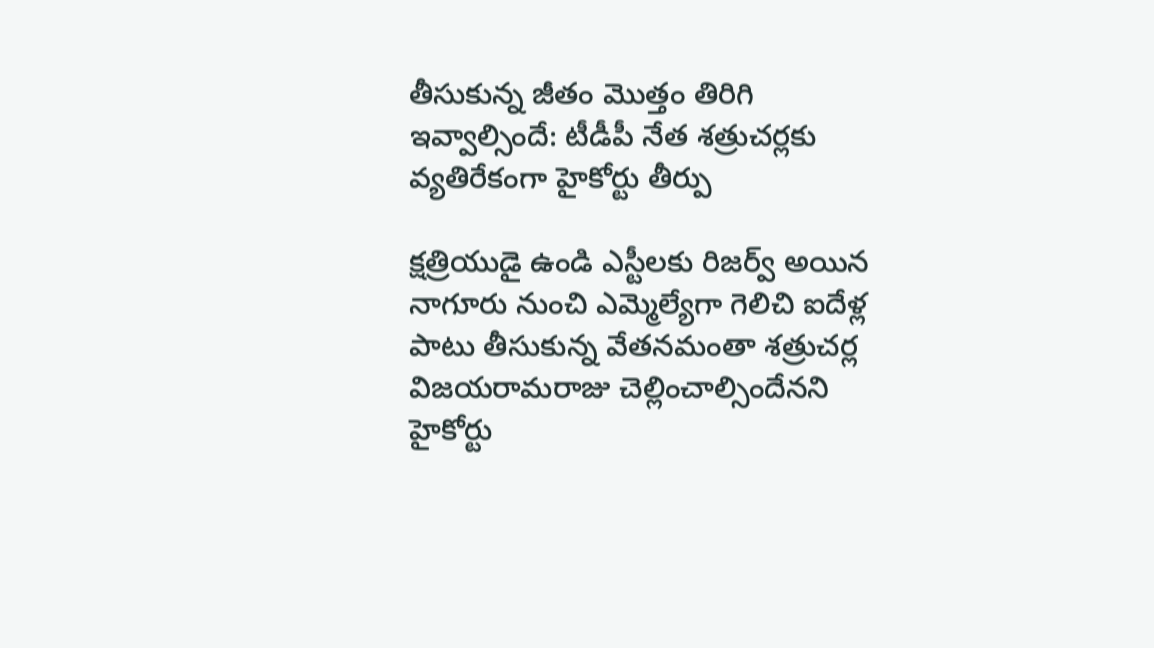తీసుకున్న జీతం మొత్తం తిరిగి ఇవ్వాల్సిందే: టీడీపీ నేత శత్రుచర్లకు వ్యతిరేకంగా హైకోర్టు తీర్పు

క్షత్రియుడై ఉండి ఎస్టీలకు రిజర్వ్ అయిన నాగూరు నుంచి ఎమ్మెల్యేగా గెలిచి ఐదేళ్ల పాటు తీసుకున్న వేతనమంతా శత్రుచర్ల విజయరామరాజు చెల్లించాల్సిందేనని హైకోర్టు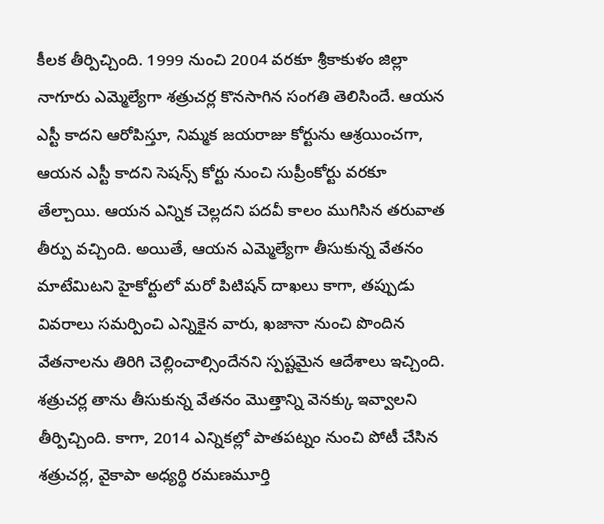కీలక తీర్పిచ్చింది. 1999 నుంచి 2004 వరకూ శ్రీకాకుళం జిల్లా నాగూరు ఎమ్మెల్యేగా శత్రుచర్ల కొనసాగిన సంగతి తెలిసిందే. ఆయన ఎస్టీ కాదని ఆరోపిస్తూ, నిమ్మక జయరాజు కోర్టును ఆశ్రయించగా, ఆయన ఎస్టీ కాదని సెషన్స్ కోర్టు నుంచి సుప్రీంకోర్టు వరకూ తేల్చాయి. ఆయన ఎన్నిక చెల్లదని పదవీ కాలం ముగిసిన తరువాత తీర్పు వచ్చింది. అయితే, ఆయన ఎమ్మెల్యేగా తీసుకున్న వేతనం మాటేమిటని హైకోర్టులో మరో పిటిషన్ దాఖలు కాగా, తప్పుడు వివరాలు సమర్పించి ఎన్నికైన వారు, ఖజానా నుంచి పొందిన వేతనాలను తిరిగి చెల్లించాల్సిందేనని స్పష్టమైన ఆదేశాలు ఇచ్చింది. శత్రుచర్ల తాను తీసుకున్న వేతనం మొత్తాన్ని వెనక్కు ఇవ్వాలని తీర్పిచ్చింది. కాగా, 2014 ఎన్నికల్లో పాతపట్నం నుంచి పోటీ చేసిన శత్రుచర్ల, వైకాపా అధ్యర్థి రమణమూర్తి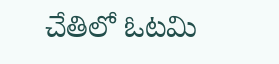చేతిలో ఓటమి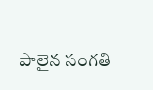పాలైన సంగతి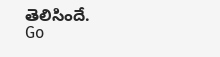తెలిసిందే.
Go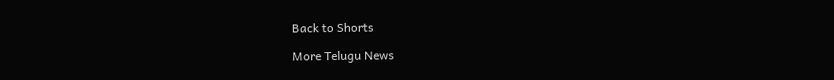Back to Shorts

More Telugu News